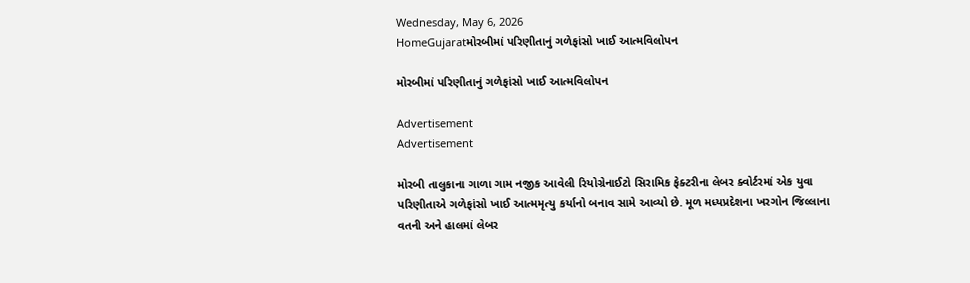Wednesday, May 6, 2026
HomeGujaratમોરબીમાં પરિણીતાનું ગળેફાંસો ખાઈ આત્મવિલોપન

મોરબીમાં પરિણીતાનું ગળેફાંસો ખાઈ આત્મવિલોપન

Advertisement
Advertisement

મોરબી તાલુકાના ગાળા ગામ નજીક આવેલી રિયોગ્રેનાઈટો સિરામિક ફેક્ટરીના લેબર ક્વોર્ટરમાં એક યુવા પરિણીતાએ ગળેફાંસો ખાઈ આત્મમૃત્યુ કર્યાનો બનાવ સામે આવ્યો છે. મૂળ મધ્યપ્રદેશના ખરગોન જિલ્લાના વતની અને હાલમાં લેબર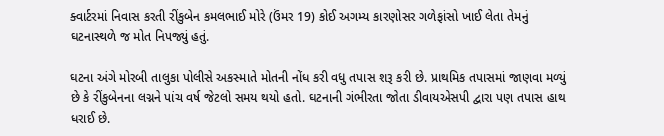ક્વાર્ટરમાં નિવાસ કરતી રીંકુબેન કમલભાઈ મોરે (ઉંમર 19) કોઈ અગમ્ય કારણોસર ગળેફાંસો ખાઈ લેતા તેમનું ઘટનાસ્થળે જ મોત નિપજ્યું હતું.

ઘટના અંગે મોરબી તાલુકા પોલીસે અકસ્માતે મોતની નોંધ કરી વધુ તપાસ શરૂ કરી છે. પ્રાથમિક તપાસમાં જાણવા મળ્યું છે કે રીંકુબેનના લગ્નને પાંચ વર્ષ જેટલો સમય થયો હતો. ઘટનાની ગંભીરતા જોતા ડીવાયએસપી દ્વારા પણ તપાસ હાથ ધરાઈ છે.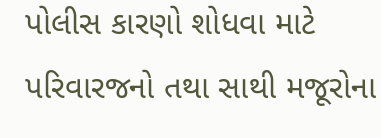પોલીસ કારણો શોધવા માટે પરિવારજનો તથા સાથી મજૂરોના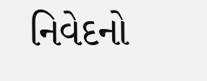નિવેદનો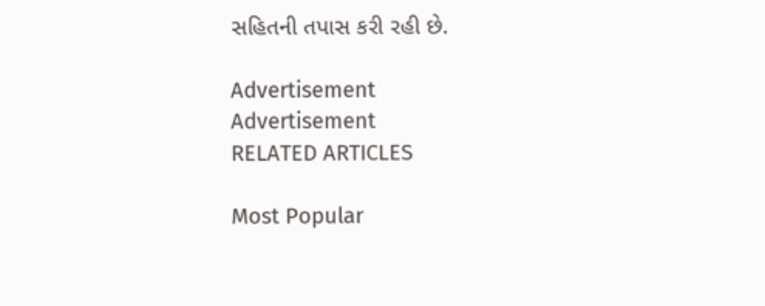સહિતની તપાસ કરી રહી છે.

Advertisement
Advertisement
RELATED ARTICLES

Most Popular